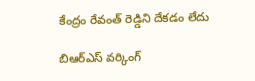కేంద్రం రేవంత్ రెడ్డిని దేకడం లేదు

బిఆర్ఎస్ వర్కింగ్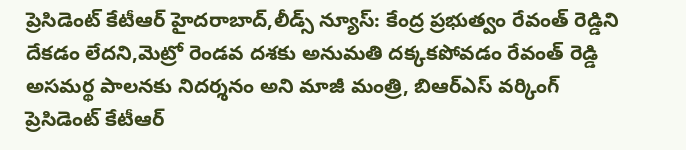ప్రెసిడెంట్ కేటీఆర్ హైదరాబాద్,లీడ్స్ న్యూస్: కేంద్ర ప్రభుత్వం రేవంత్ రెడ్డిని దేకడం లేదని,మెట్రో రెండవ దశకు అనుమతి దక్కకపోవడం రేవంత్ రెడ్డి అసమర్థ పాలనకు నిదర్శనం అని మాజీ మంత్రి, బిఆర్ఎస్ వర్కింగ్ ప్రెసిడెంట్ కేటీఆర్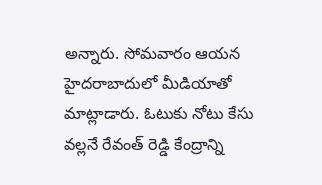అన్నారు. సోమవారం ఆయన హైదరాబాదులో మీడియాతో మాట్లాడారు. ఓటుకు నోటు కేసు వల్లనే రేవంత్ రెడ్డి కేంద్రాన్ని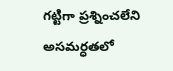గట్టిగా ప్రశ్నించలేని అసమర్ధతలో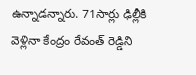ఉన్నాడన్నారు. 71సార్లు ఢిల్లీకి వెళ్లినా కేంద్రం రేవంత్ రెడ్డిని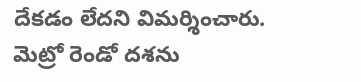దేకడం లేదని విమర్శించారు. మెట్రో రెండో దశను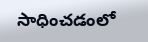సాధించడంలో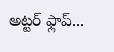అట్టర్ ఫ్లాప్...